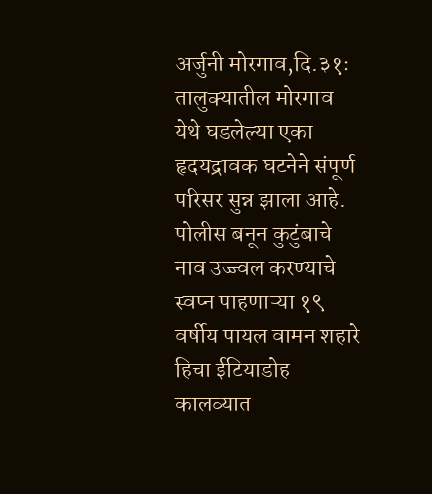अर्जुनी मोरगाव,दि.३१ः तालुक्यातील मोरगाव येथे घडलेल्या एका हृदयद्रावक घटनेने संपूर्ण परिसर सुन्न झाला आहे. पोलीस बनून कुटुंबाचे नाव उज्ज्वल करण्याचे स्वप्न पाहणाऱ्या १९ वर्षीय पायल वामन शहारे हिचा ईटियाडोह कालव्यात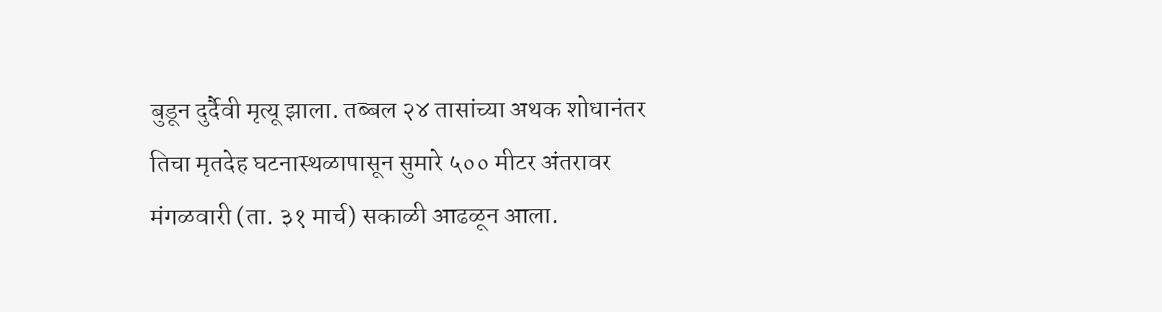बुडून दुर्दैवी मृत्यू झाला. तब्बल २४ तासांच्या अथक शोधानंतर तिचा मृतदेह घटनास्थळापासून सुमारे ५०० मीटर अंतरावर मंगळवारी (ता. ३१ मार्च) सकाळी आढळून आला.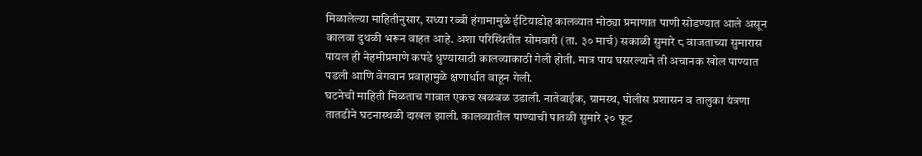मिळालेल्या माहितीनुसार, सध्या रब्बी हंगामामुळे ईटियाडोह कालव्यात मोठ्या प्रमाणात पाणी सोडण्यात आले असून कालवा दुथळी भरून वाहत आहे. अशा परिस्थितीत सोमवारी (ता. ३० मार्च) सकाळी सुमारे ८ वाजताच्या सुमारास पायल ही नेहमीप्रमाणे कपडे धुण्यासाठी कालव्याकाठी गेली होती. मात्र पाय घसरल्याने ती अचानक खोल पाण्यात पडली आणि वेगवान प्रवाहामुळे क्षणार्धात वाहून गेली.
घटनेची माहिती मिळताच गावात एकच खळबळ उडाली. नातेवाईक, ग्रामस्थ, पोलीस प्रशासन व तालुका यंत्रणा तातडीने घटनास्थळी दाखल झाली. कालव्यातील पाण्याची पातळी सुमारे २० फूट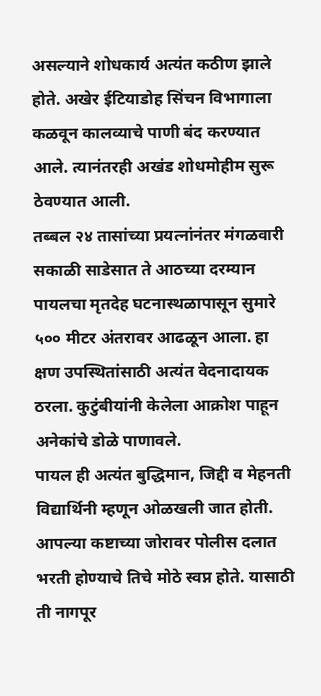असल्याने शोधकार्य अत्यंत कठीण झाले होते. अखेर ईटियाडोह सिंचन विभागाला कळवून कालव्याचे पाणी बंद करण्यात आले. त्यानंतरही अखंड शोधमोहीम सुरू ठेवण्यात आली.
तब्बल २४ तासांच्या प्रयत्नांनंतर मंगळवारी सकाळी साडेसात ते आठच्या दरम्यान पायलचा मृतदेह घटनास्थळापासून सुमारे ५०० मीटर अंतरावर आढळून आला. हा क्षण उपस्थितांसाठी अत्यंत वेदनादायक ठरला. कुटुंबीयांनी केलेला आक्रोश पाहून अनेकांचे डोळे पाणावले.
पायल ही अत्यंत बुद्धिमान, जिद्दी व मेहनती विद्यार्थिनी म्हणून ओळखली जात होती. आपल्या कष्टाच्या जोरावर पोलीस दलात भरती होण्याचे तिचे मोठे स्वप्न होते. यासाठी ती नागपूर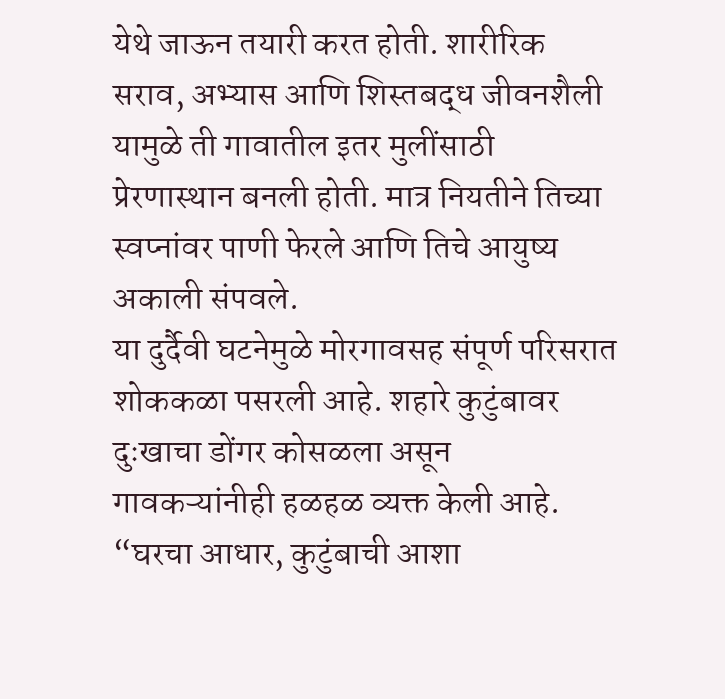येथे जाऊन तयारी करत होती. शारीरिक सराव, अभ्यास आणि शिस्तबद्ध जीवनशैली यामुळे ती गावातील इतर मुलींसाठी प्रेरणास्थान बनली होती. मात्र नियतीने तिच्या स्वप्नांवर पाणी फेरले आणि तिचे आयुष्य अकाली संपवले.
या दुर्दैवी घटनेमुळे मोरगावसह संपूर्ण परिसरात शोककळा पसरली आहे. शहारे कुटुंबावर दुःखाचा डोंगर कोसळला असून गावकऱ्यांनीही हळहळ व्यक्त केली आहे. “घरचा आधार, कुटुंबाची आशा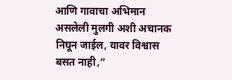आणि गावाचा अभिमान असलेली मुलगी अशी अचानक निघून जाईल, यावर विश्वास बसत नाही,”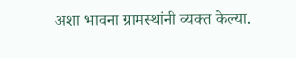अशा भावना ग्रामस्थांनी व्यक्त केल्या.